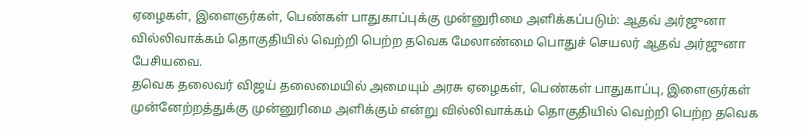ஏழைகள், இளைஞர்கள், பெண்கள் பாதுகாப்புக்கு முன்னுரிமை அளிக்கப்படும்: ஆதவ் அர்ஜுனா
வில்லிவாக்கம் தொகுதியில் வெற்றி பெற்ற தவெக மேலாண்மை பொதுச் செயலர் ஆதவ் அர்ஜுனா பேசியவை.
தவெக தலைவர் விஜய் தலைமையில் அமையும் அரசு ஏழைகள், பெண்கள் பாதுகாப்பு, இளைஞர்கள் முன்னேற்றத்துக்கு முன்னுரிமை அளிக்கும் என்று வில்லிவாக்கம் தொகுதியில் வெற்றி பெற்ற தவெக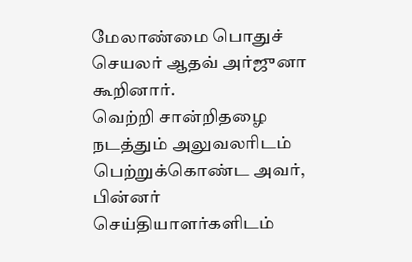மேலாண்மை பொதுச் செயலர் ஆதவ் அர்ஜுனா கூறினார்.
வெற்றி சான்றிதழை நடத்தும் அலுவலரிடம் பெற்றுக்கொண்ட அவர், பின்னர் செய்தியாளர்களிடம்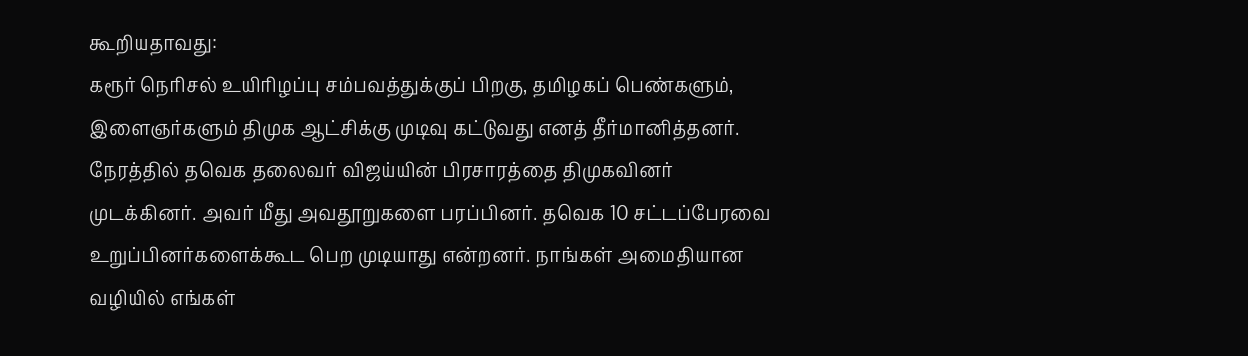கூறியதாவது:
கரூர் நெரிசல் உயிரிழப்பு சம்பவத்துக்குப் பிறகு, தமிழகப் பெண்களும், இளைஞர்களும் திமுக ஆட்சிக்கு முடிவு கட்டுவது எனத் தீர்மானித்தனர். நேரத்தில் தவெக தலைவர் விஜய்யின் பிரசாரத்தை திமுகவினர் முடக்கினர். அவர் மீது அவதூறுகளை பரப்பினர். தவெக 10 சட்டப்பேரவை உறுப்பினர்களைக்கூட பெற முடியாது என்றனர். நாங்கள் அமைதியான வழியில் எங்கள்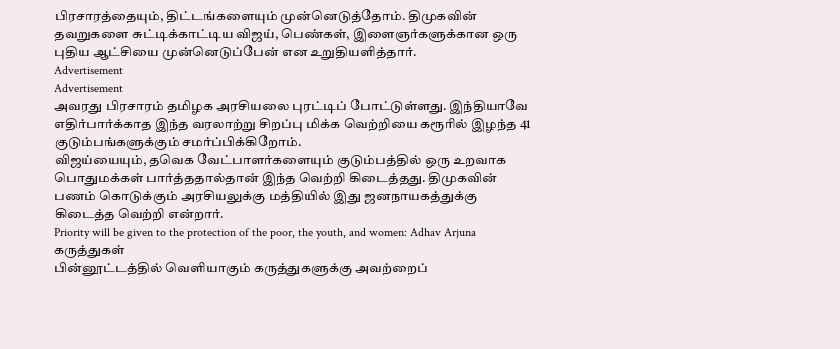பிரசாரத்தையும், திட்டங்களையும் முன்னெடுத்தோம். திமுகவின் தவறுகளை சுட்டிக்காட்டிய விஜய், பெண்கள், இளைஞர்களுக்கான ஒரு புதிய ஆட்சியை முன்னெடுப்பேன் என உறுதியளித்தார்.
Advertisement
Advertisement
அவரது பிரசாரம் தமிழக அரசியலை புரட்டிப் போட்டுள்ளது. இந்தியாவே எதிர்பார்க்காத இந்த வரலாற்று சிறப்பு மிக்க வெற்றியை கரூரில் இழந்த 41 குடும்பங்களுக்கும் சமர்ப்பிக்கிறோம்.
விஜய்யையும், தவெக வேட்பாளர்களையும் குடும்பத்தில் ஒரு உறவாக பொதுமக்கள் பார்த்ததால்தான் இந்த வெற்றி கிடைத்தது. திமுகவின் பணம் கொடுக்கும் அரசியலுக்கு மத்தியில் இது ஜனநாயகத்துக்கு கிடைத்த வெற்றி என்றார்.
Priority will be given to the protection of the poor, the youth, and women: Adhav Arjuna
கருத்துகள்
பின்னூட்டத்தில் வெளியாகும் கருத்துகளுக்கு அவற்றைப்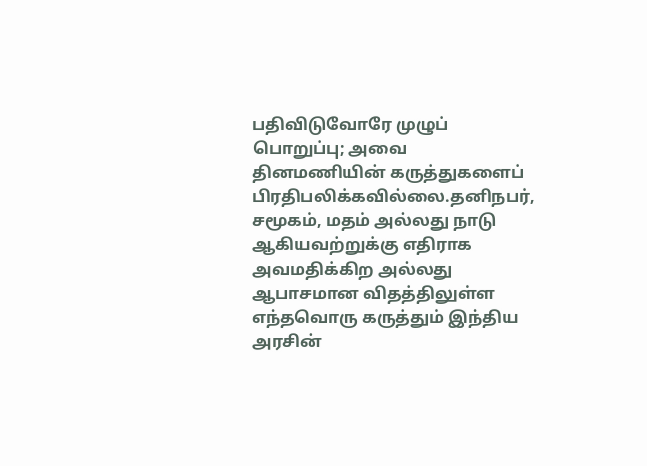பதிவிடுவோரே முழுப் பொறுப்பு; அவை தினமணியின் கருத்துகளைப் பிரதிபலிக்கவில்லை.தனிநபர், சமூகம், மதம் அல்லது நாடு ஆகியவற்றுக்கு எதிராக அவமதிக்கிற அல்லது ஆபாசமான விதத்திலுள்ள எந்தவொரு கருத்தும் இந்திய அரசின்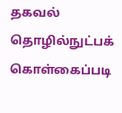தகவல் தொழில்நுட்பக் கொள்கைப்படி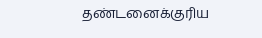தண்டனைக்குரிய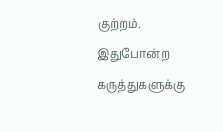குற்றம். இதுபோன்ற கருத்துகளுக்கு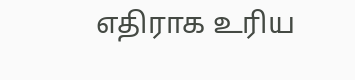எதிராக உரிய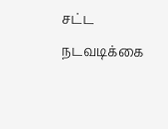சட்ட நடவடிக்கை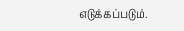எடுக்கப்படும்.